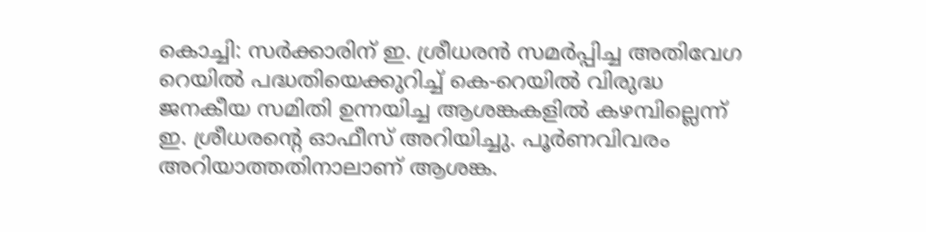കൊച്ചി: സർക്കാരിന് ഇ. ശ്രീധരൻ സമർപ്പിച്ച അതിവേഗ റെയിൽ പദ്ധതിയെക്കുറിച്ച് കെ-റെയിൽ വിരുദ്ധ ജനകീയ സമിതി ഉന്നയിച്ച ആശങ്കകളിൽ കഴമ്പില്ലെന്ന് ഇ. ശ്രീധരന്റെ ഓഫീസ് അറിയിച്ചു. പൂർണവിവരം അറിയാത്തതിനാലാണ് ആശങ്ക.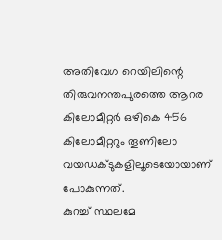അതിവേഗ റെയിലിന്റെ തിരുവനന്തപുരത്തെ ആറര കിലോമീറ്റർ ഒഴികെ 456 കിലോമീറ്ററും തൂണിലോ വയഡക്ടുകളിലൂടെയോയാണ് പോകുന്നത്.
കുറച്ച് സ്ഥലമേ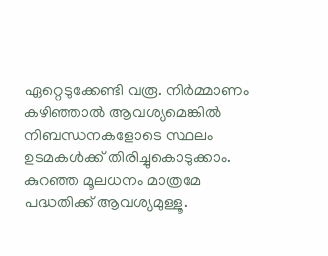ഏറ്റെടുക്കേണ്ടി വരൂ. നിർമ്മാണം കഴിഞ്ഞാൽ ആവശ്യമെങ്കിൽ നിബന്ധനകളോടെ സ്ഥലം ഉടമകൾക്ക് തിരിച്ചുകൊടുക്കാം. കുറഞ്ഞ മൂലധനം മാത്രമേ പദ്ധതിക്ക് ആവശ്യമുള്ളൂ.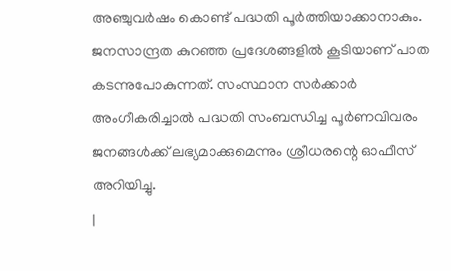അഞ്ചുവർഷം കൊണ്ട് പദ്ധതി പൂർത്തിയാക്കാനാകും. ജനസാന്ദ്രത കുറഞ്ഞ പ്രദേശങ്ങളിൽ കൂടിയാണ് പാത കടന്നുപോകുന്നത്. സംസ്ഥാന സർക്കാർ അംഗീകരിച്ചാൽ പദ്ധതി സംബന്ധിച്ച പൂർണവിവരം ജനങ്ങൾക്ക് ലഭ്യമാക്കുമെന്നും ശ്രീധരന്റെ ഓഫീസ് അറിയിച്ചു.
|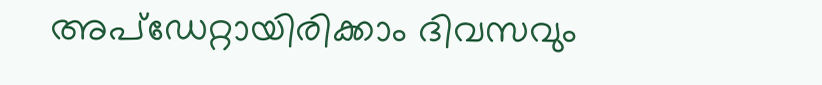അപ്ഡേറ്റായിരിക്കാം ദിവസവും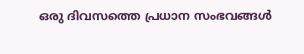ഒരു ദിവസത്തെ പ്രധാന സംഭവങ്ങൾ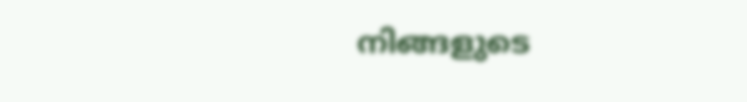നിങ്ങളുടെ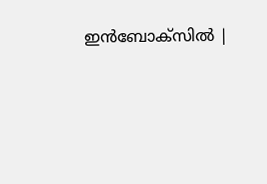ഇൻബോക്സിൽ |